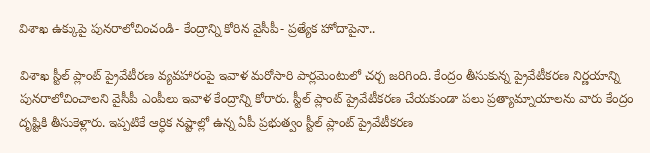విశాఖ ఉక్కుపై పునరాలోచించండి- కేంద్రాన్ని కోరిన వైసీపీ- ప్రత్యేక హోదాపైనా..

విశాఖ స్టీల్‌ ప్లాంట్‌ ప్రైవేటీరణ వ్యవహారంపై ఇవాళ మరోసారి పార్లమెంటులో చర్చ జరిగింది. కేంద్రం తీసుకున్న ప్రైవేటీకరణ నిర్ణయాన్ని పునరాలోచించాలని వైసీపీ ఎంపీలు ఇవాళ కేంద్రాన్ని కోరారు. స్టీల్‌ ప్లాంట్‌ ప్రైవేటీకరణ చేయకుండా పలు ప్రత్యామ్నాయాలను వారు కేంద్రం దృష్టికి తీసుకెళ్లారు. ఇప్పటికే ఆర్ధిక నష్టాల్లో ఉన్న ఏపీ ప్రభుత్వం స్టీల్‌ ప్లాంట్‌ ప్రైవేటీకరణ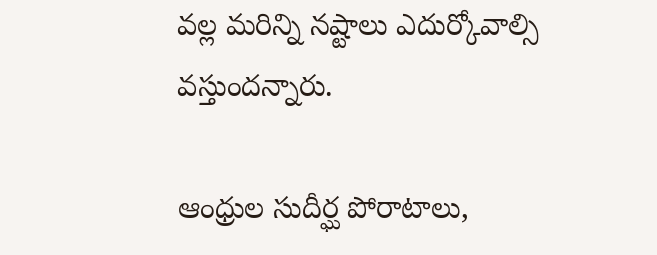వల్ల మరిన్ని నష్టాలు ఎదుర్కోవాల్సి వస్తుందన్నారు.

ఆంధ్రుల సుదీర్ఘ పోరాటాలు,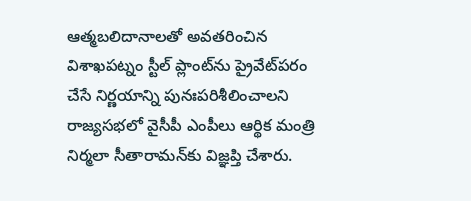ఆత్మబలిదానాలతో అవతరించిన విశాఖపట్నం స్టీల్‌ ప్లాంట్‌ను ప్రైవేట్‌పరం చేసే నిర్ణయాన్ని పునఃపరిశీలించాలని రాజ్యసభలో వైసీపీ ఎంపీలు ఆర్థిక మంత్రి నిర్మలా సీతారామన్‌కు విజ్ఞప్తి చేశారు.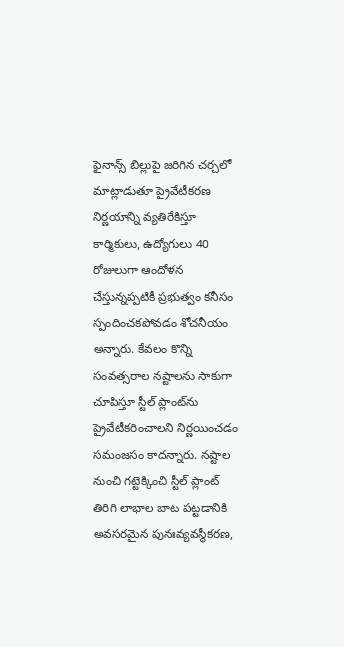ఫైనాన్స్‌ బిల్లుపై జరిగిన చర్చలో మాట్లాడుతూ ప్రైవేటీకరణ నిర్ణయాన్ని వ్యతిరేకిస్తూ కార్మికులు, ఉద్యోగులు 40 రోజులుగా ఆందోళన చేస్తున్నప్పటికీ ప్రభుత్వం కనీసం స్పందించకపోవడం శోచనీయం అన్నారు. కేవలం కొన్ని సంవత్సరాల నష్టాలను సాకుగా చూపిస్తూ స్టీల్‌ ప్లాంట్‌ను ప్రైవేటీకరించాలని నిర్ణయించడం సమంజసం కాదన్నారు. నష్టాల నుంచి గట్టెక్కించి స్టీల్‌ ప్లాంట్‌ తిరిగి లాభాల బాట పట్టడానికి అవసరమైన పునఃవ్యవస్థీకరణ,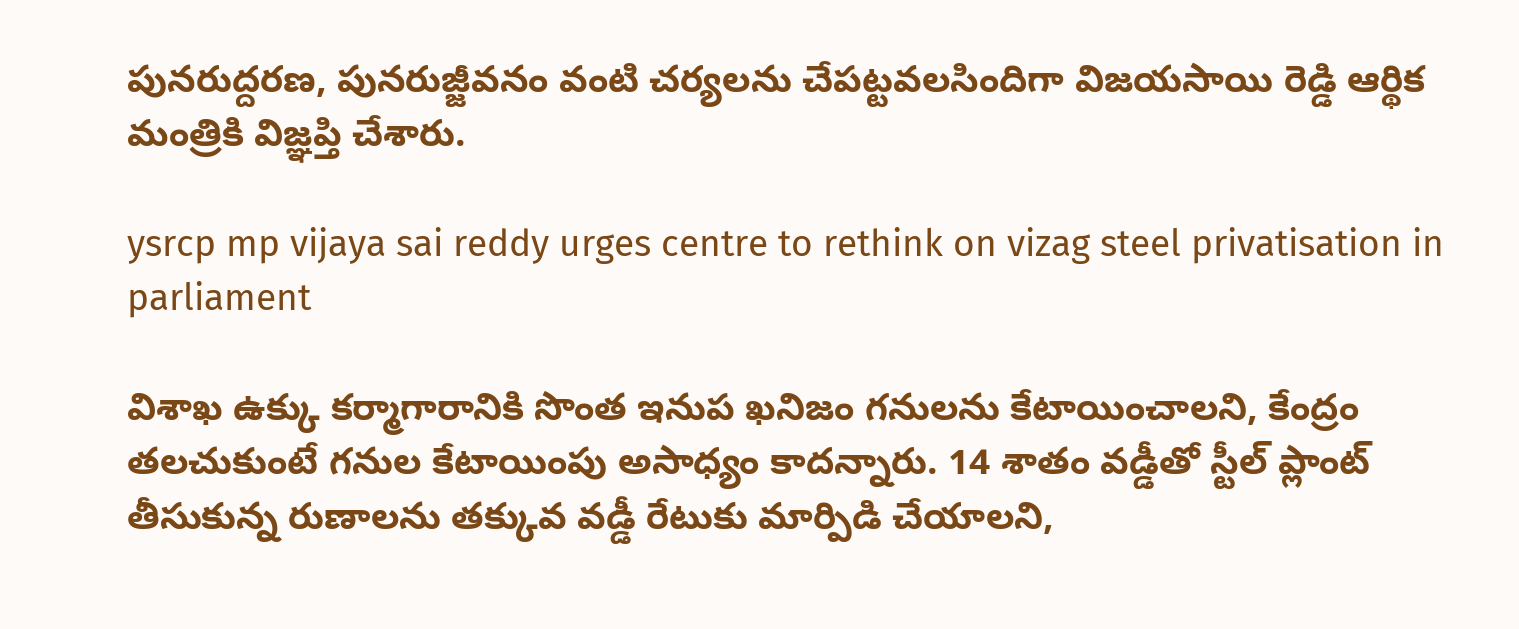పునరుద్దరణ, పునరుజ్జీవనం వంటి చర్యలను చేపట్టవలసిందిగా విజయసాయి రెడ్డి ఆర్థిక మంత్రికి విజ్ఞప్తి చేశారు.

ysrcp mp vijaya sai reddy urges centre to rethink on vizag steel privatisation in parliament

విశాఖ ఉక్కు కర్మాగారానికి సొంత ఇనుప ఖనిజం గనులను కేటాయించాలని, కేంద్రం తలచుకుంటే గనుల కేటాయింపు అసాధ్యం కాదన్నారు. 14 శాతం వడ్డీతో స్టీల్‌ ప్లాంట్‌ తీసుకున్న రుణాలను తక్కువ వడ్డీ రేటుకు మార్పిడి చేయాలని,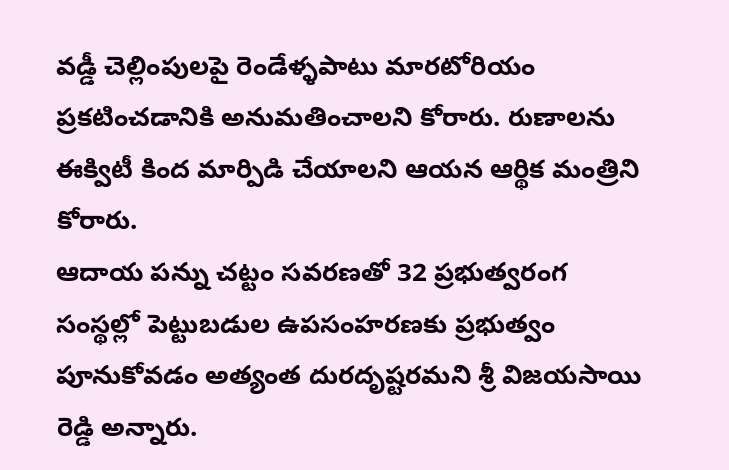వడ్డీ చెల్లింపులపై రెండేళ్ళపాటు మారటోరియం ప్రకటించడానికి అనుమతించాలని కోరారు. రుణాలను ఈక్విటీ కింద మార్పిడి చేయాలని ఆయన ఆర్థిక మంత్రిని కోరారు.
ఆదాయ పన్ను చట్టం సవరణతో 32 ప్రభుత్వరంగ సంస్థల్లో పెట్టుబడుల ఉపసంహరణకు ప్రభుత్వం పూనుకోవడం అత్యంత దురదృష్టరమని శ్రీ విజయసాయి రెడ్డి అన్నారు.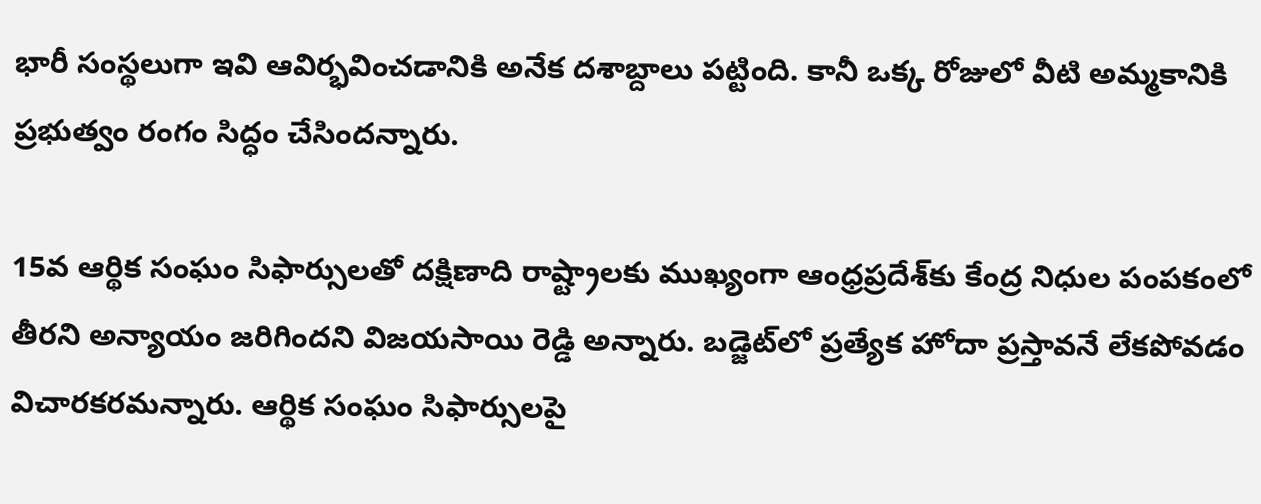భారీ సంస్థలుగా ఇవి ఆవిర్భవించడానికి అనేక దశాబ్దాలు పట్టింది. కానీ ఒక్క రోజులో వీటి అమ్మకానికి ప్రభుత్వం రంగం సిద్ధం చేసిందన్నారు.

15వ ఆర్థిక సంఘం సిఫార్సులతో దక్షిణాది రాష్ట్రాలకు ముఖ్యంగా ఆంధ్రప్రదేశ్‌కు కేంద్ర నిధుల పంపకంలో తీరని అన్యాయం జరిగిందని విజయసాయి రెడ్డి అన్నారు. బడ్జెట్‌లో ప్రత్యేక హోదా ప్రస్తావనే లేకపోవడం విచారకరమన్నారు. ఆర్థిక సంఘం సిఫార్సులపై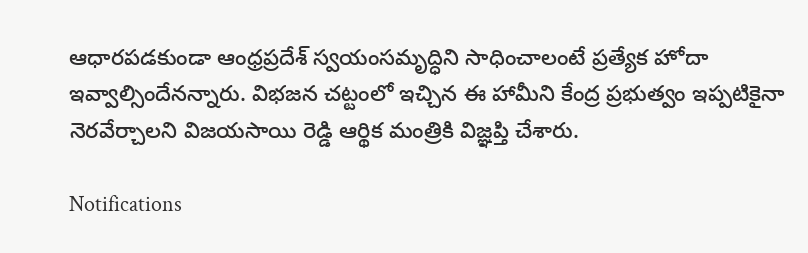ఆధారపడకుండా ఆంధ్రప్రదేశ్‌ స్వయంసమృద్ధిని సాధించాలంటే ప్రత్యేక హోదా ఇవ్వాల్సిందేనన్నారు. విభజన చట్టంలో ఇచ్చిన ఈ హామీని కేంద్ర ప్రభుత్వం ఇప్పటికైనా నెరవేర్చాలని విజయసాయి రెడ్డి ఆర్థిక మంత్రికి విజ్ఞప్తి చేశారు.

Notifications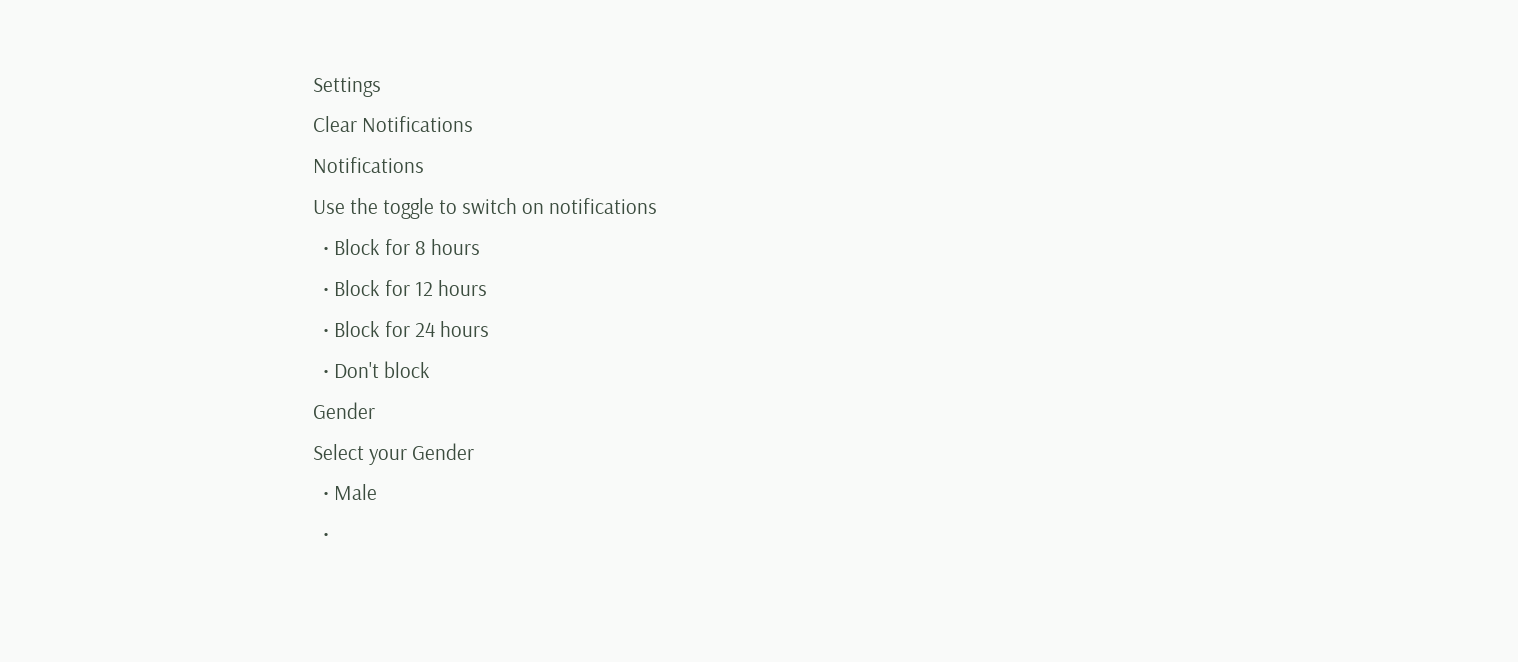Settings
Clear Notifications
Notifications
Use the toggle to switch on notifications
  • Block for 8 hours
  • Block for 12 hours
  • Block for 24 hours
  • Don't block
Gender
Select your Gender
  • Male
  •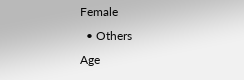Female
  • Others
Age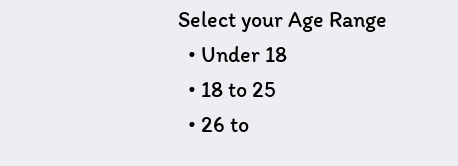Select your Age Range
  • Under 18
  • 18 to 25
  • 26 to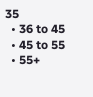35
  • 36 to 45
  • 45 to 55
  • 55+